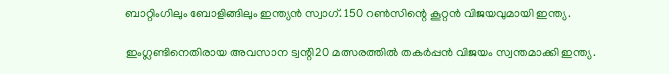ബാറ്റിംഗിലും ബോളിങ്ങിലും ഇന്ത്യൻ സ്വാഗ്. 150 റൺസിന്റെ കൂറ്റൻ വിജയവുമായി ഇന്ത്യ.

ഇംഗ്ലണ്ടിനെതിരായ അവസാന ട്വന്റി20 മത്സരത്തിൽ തകർപ്പൻ വിജയം സ്വന്തമാക്കി ഇന്ത്യ.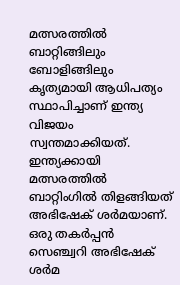മത്സരത്തിൽ ബാറ്റിങ്ങിലും ബോളിങ്ങിലും കൃത്യമായി ആധിപത്യം സ്ഥാപിച്ചാണ് ഇന്ത്യ വിജയം സ്വന്തമാക്കിയത്. ഇന്ത്യക്കായി മത്സരത്തിൽ ബാറ്റിംഗിൽ തിളങ്ങിയത് അഭിഷേക് ശർമയാണ്. ഒരു തകർപ്പൻ സെഞ്ച്വറി അഭിഷേക് ശർമ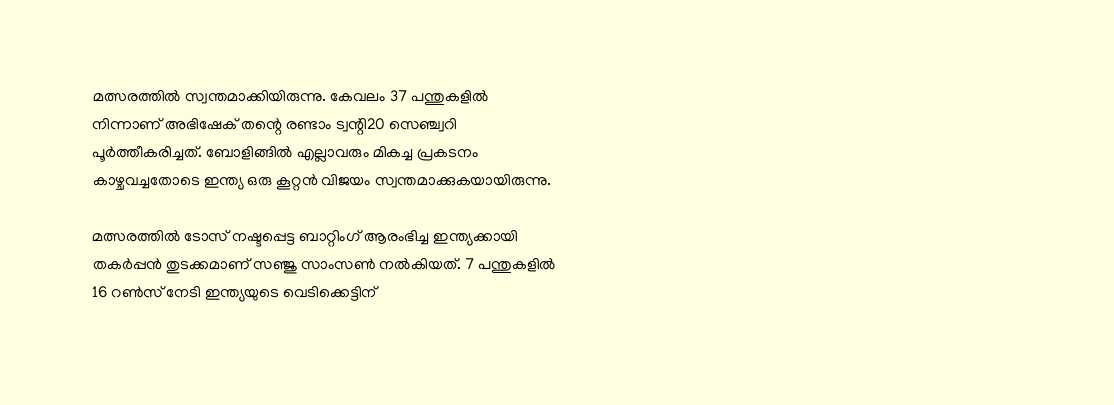മത്സരത്തിൽ സ്വന്തമാക്കിയിരുന്നു. കേവലം 37 പന്തുകളിൽ നിന്നാണ് അഭിഷേക് തന്റെ രണ്ടാം ട്വന്റി20 സെഞ്ച്വറി പൂർത്തീകരിച്ചത്. ബോളിങ്ങിൽ എല്ലാവരും മികച്ച പ്രകടനം കാഴ്ചവച്ചതോടെ ഇന്ത്യ ഒരു കൂറ്റൻ വിജയം സ്വന്തമാക്കുകയായിരുന്നു.

മത്സരത്തിൽ ടോസ് നഷ്ടപ്പെട്ട ബാറ്റിംഗ് ആരംഭിച്ച ഇന്ത്യക്കായി തകർപ്പൻ തുടക്കമാണ് സഞ്ജു സാംസൺ നൽകിയത്. 7 പന്തുകളിൽ 16 റൺസ് നേടി ഇന്ത്യയുടെ വെടിക്കെട്ടിന്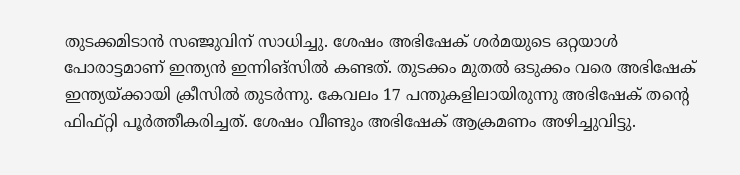തുടക്കമിടാൻ സഞ്ജുവിന് സാധിച്ചു. ശേഷം അഭിഷേക് ശർമയുടെ ഒറ്റയാൾ പോരാട്ടമാണ് ഇന്ത്യൻ ഇന്നിങ്സിൽ കണ്ടത്. തുടക്കം മുതൽ ഒടുക്കം വരെ അഭിഷേക് ഇന്ത്യയ്ക്കായി ക്രീസിൽ തുടർന്നു. കേവലം 17 പന്തുകളിലായിരുന്നു അഭിഷേക് തന്റെ ഫിഫ്റ്റി പൂർത്തീകരിച്ചത്. ശേഷം വീണ്ടും അഭിഷേക് ആക്രമണം അഴിച്ചുവിട്ടു.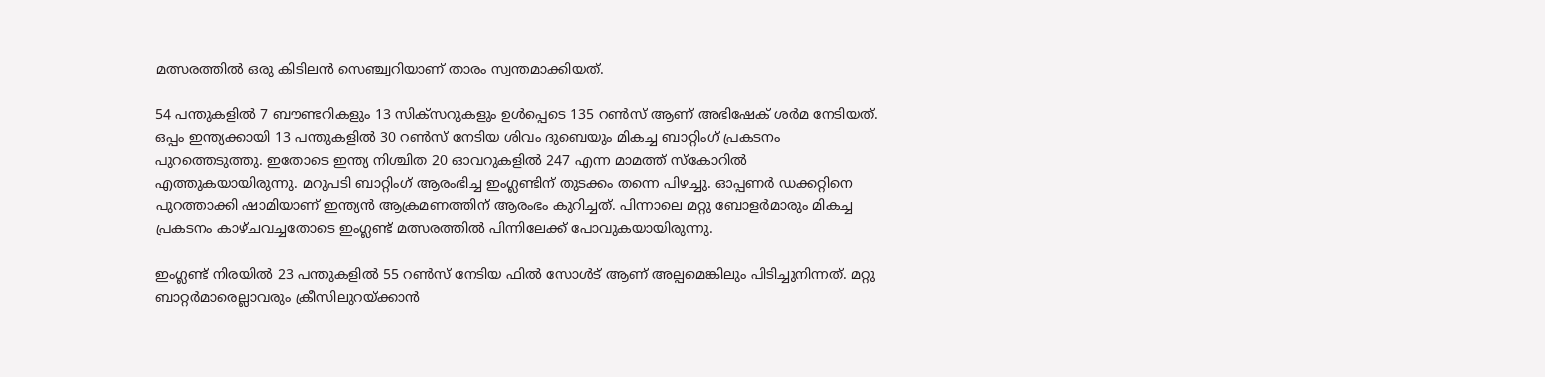മത്സരത്തിൽ ഒരു കിടിലൻ സെഞ്ച്വറിയാണ് താരം സ്വന്തമാക്കിയത്.

54 പന്തുകളിൽ 7 ബൗണ്ടറികളും 13 സിക്സറുകളും ഉൾപ്പെടെ 135 റൺസ് ആണ് അഭിഷേക് ശർമ നേടിയത്. ഒപ്പം ഇന്ത്യക്കായി 13 പന്തുകളിൽ 30 റൺസ് നേടിയ ശിവം ദുബെയും മികച്ച ബാറ്റിംഗ് പ്രകടനം പുറത്തെടുത്തു. ഇതോടെ ഇന്ത്യ നിശ്ചിത 20 ഓവറുകളിൽ 247 എന്ന മാമത്ത് സ്കോറിൽ എത്തുകയായിരുന്നു. മറുപടി ബാറ്റിംഗ് ആരംഭിച്ച ഇംഗ്ലണ്ടിന് തുടക്കം തന്നെ പിഴച്ചു. ഓപ്പണർ ഡക്കറ്റിനെ പുറത്താക്കി ഷാമിയാണ് ഇന്ത്യൻ ആക്രമണത്തിന് ആരംഭം കുറിച്ചത്. പിന്നാലെ മറ്റു ബോളർമാരും മികച്ച പ്രകടനം കാഴ്ചവച്ചതോടെ ഇംഗ്ലണ്ട് മത്സരത്തിൽ പിന്നിലേക്ക് പോവുകയായിരുന്നു.

ഇംഗ്ലണ്ട് നിരയിൽ 23 പന്തുകളിൽ 55 റൺസ് നേടിയ ഫില്‍ സോൾട് ആണ് അല്പമെങ്കിലും പിടിച്ചുനിന്നത്. മറ്റു ബാറ്റർമാരെല്ലാവരും ക്രീസിലുറയ്ക്കാൻ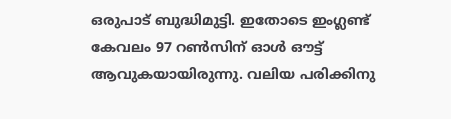ഒരുപാട് ബുദ്ധിമുട്ടി. ഇതോടെ ഇംഗ്ലണ്ട് കേവലം 97 റൺസിന് ഓൾ ഔട്ട് ആവുകയായിരുന്നു. വലിയ പരിക്കിനു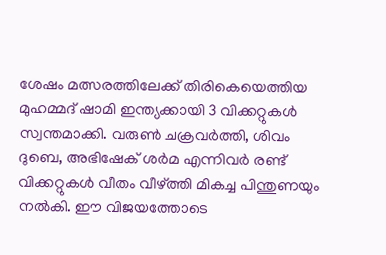ശേഷം മത്സരത്തിലേക്ക് തിരികെയെത്തിയ മുഹമ്മദ് ഷാമി ഇന്ത്യക്കായി 3 വിക്കറ്റുകൾ സ്വന്തമാക്കി. വരുൺ ചക്രവർത്തി, ശിവം ദുബെ, അഭിഷേക് ശർമ എന്നിവർ രണ്ട് വിക്കറ്റുകൾ വീതം വീഴ്ത്തി മികച്ച പിന്തുണയും നൽകി. ഈ വിജയത്തോടെ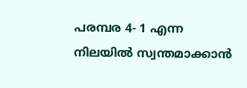പരമ്പര 4- 1 എന്ന നിലയിൽ സ്വന്തമാക്കാൻ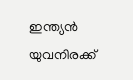ഇന്ത്യൻ യുവനിരക്ക്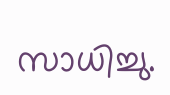സാധിച്ചു.